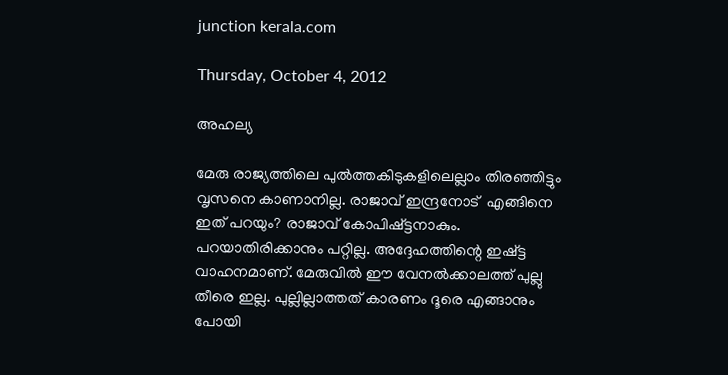junction kerala.com

Thursday, October 4, 2012

അഹല്യ

മേരു രാജ്യത്തിലെ പുല്‍ത്തകിടുകളിലെല്ലാം തിരഞ്ഞിട്ടും വൃസനെ കാണാനില്ല. രാജാവ് ഇന്ദ്രനോട്  എങ്ങിനെ  ഇത് പറയും? രാജാവ് കോപിഷ്ട്ടനാകും. പറയാതിരിക്കാനും പറ്റില്ല. അദ്ദേഹത്തിന്റെ ഇഷ്ട്ട വാഹനമാണ്. മേരുവില്‍ ഈ വേനല്‍ക്കാലത്ത് പുല്ലു തീരെ ഇല്ല. പുല്ലില്ലാത്തത്‌ കാരണം ദൂരെ എങ്ങാനും പോയി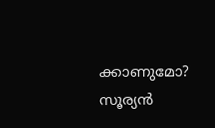ക്കാണുമോ? സൂര്യന്‍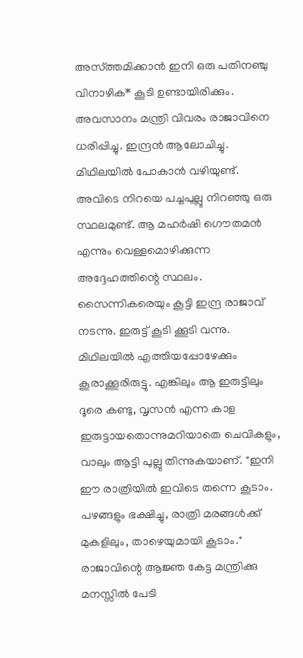അസ്ത്തമിക്കാന്‍ ഇനി ഒരു പതിനഞ്ചു വിനാഴിക* കൂടി ഉണ്ടായിരിക്കും. അവസാനം മന്ത്രി വിവരം രാജാവിനെ ധരിപ്പിച്ചു. ഇന്ദ്രന്‍ ആലോചിച്ചു. മിഥിലയില്‍ പോകാന്‍ വഴിയുണ്ട്. അവിടെ നിറയെ പച്ചപുല്ലു നിറഞ്ഞു ഒരു സ്ഥലമുണ്ട്. ആ മഹര്‍ഷി ഗൌതമന്‍ എന്നും വെള്ളമൊഴിക്കുന്ന അദ്ദേഹത്തിന്റെ സ്ഥലം. സൈന്നികരെയും കൂട്ടി ഇന്ദ്ര രാജാവ് നടന്നു. ഇരുട്ട് കൂടി ക്കൂടി വന്നു. മിഥിലയില്‍ എത്തിയപ്പോഴേക്കും കൂരാക്കൂരിരുട്ടു. എങ്കിലും ആ ഇരുട്ടിലും ദൂരെ കണ്ടു, വൃസന്‍ എന്ന കാള ഇരുട്ടായതൊന്നുമറിയാതെ ചെവികളും, വാലും ആട്ടി പുല്ലു തിന്നുകയാണ്. "ഇനി ഈ രാത്രിയില്‍ ഇവിടെ തന്നെ കൂടാം. പഴങ്ങളും ഭക്ഷിച്ചു, രാത്രി മരങ്ങള്‍ക്ക് മുകളിലും, താഴെയുമായി കൂടാം." രാജാവിന്റെ ആജ്ഞ കേട്ട മന്ത്രിക്കു മനസ്സില്‍ പേടി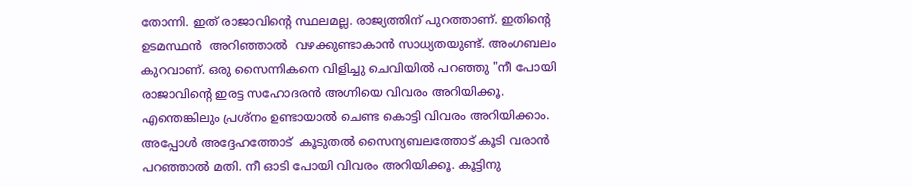തോന്നി. ഇത് രാജാവിന്റെ സ്ഥലമല്ല. രാജ്യത്തിന്‌ പുറത്താണ്. ഇതിന്റെ ഉടമസ്ഥന്‍  അറിഞ്ഞാല്‍  വഴക്കുണ്ടാകാന്‍ സാധ്യതയുണ്ട്. അംഗബലം കുറവാണ്. ഒരു സൈന്നികനെ വിളിച്ചു ചെവിയില്‍ പറഞ്ഞു "നീ പോയി രാജാവിന്റെ ഇരട്ട സഹോദരന്‍ അഗ്നിയെ വിവരം അറിയിക്കൂ. എന്തെങ്കിലും പ്രശ്നം ഉണ്ടായാല്‍ ചെണ്ട കൊട്ടി വിവരം അറിയിക്കാം. അപ്പോള്‍ അദ്ദേഹത്തോട്  കൂടുതല്‍ സൈന്യബലത്തോട് കൂടി വരാന്‍ പറഞ്ഞാല്‍ മതി. നീ ഓടി പോയി വിവരം അറിയിക്കൂ. കൂട്ടിനു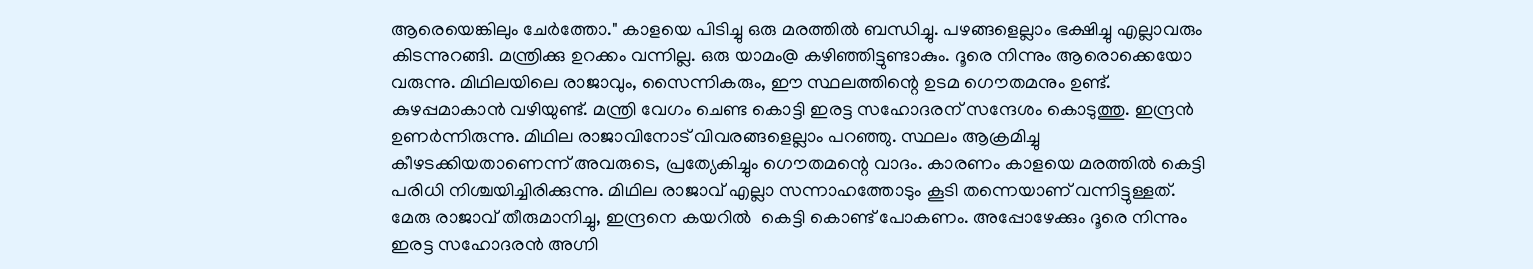ആരെയെങ്കിലും ചേര്‍ത്തോ." കാളയെ പിടിച്ചു ഒരു മരത്തില്‍ ബന്ധിച്ചു. പഴങ്ങളെല്ലാം ഭക്ഷിച്ചു എല്ലാവരും കിടന്നുറങ്ങി. മന്ത്രിക്കു ഉറക്കം വന്നില്ല. ഒരു യാമം@ കഴിഞ്ഞിട്ടുണ്ടാകും. ദൂരെ നിന്നും ആരൊക്കെയോ വരുന്നു. മിഥിലയിലെ രാജാവും, സൈന്നികരും, ഈ സ്ഥലത്തിന്റെ ഉടമ ഗൌതമനും ഉണ്ട്. കുഴപ്പമാകാന്‍ വഴിയുണ്ട്. മന്ത്രി വേഗം ചെണ്ട കൊട്ടി ഇരട്ട സഹോദരന് സന്ദേശം കൊടുത്തു. ഇന്ദ്രന്‍ ഉണര്‍ന്നിരുന്നു. മിഥില രാജാവിനോട് വിവരങ്ങളെല്ലാം പറഞ്ഞു. സ്ഥലം ആക്രമിച്ചു കീഴടക്കിയതാണെന്ന് അവരുടെ, പ്രത്യേകിച്ചും ഗൌതമന്റെ വാദം. കാരണം കാളയെ മരത്തില്‍ കെട്ടി പരിധി നിശ്ചയിച്ചിരിക്കുന്നു. മിഥില രാജാവ് എല്ലാ സന്നാഹത്തോടും കൂടി തന്നെയാണ് വന്നിട്ടുള്ളത്. മേരു രാജാവ് തീരുമാനിച്ചു, ഇന്ദ്രനെ കയറില്‍  കെട്ടി കൊണ്ട് പോകണം. അപ്പോഴേക്കും ദൂരെ നിന്നും ഇരട്ട സഹോദരന്‍ അഗ്നി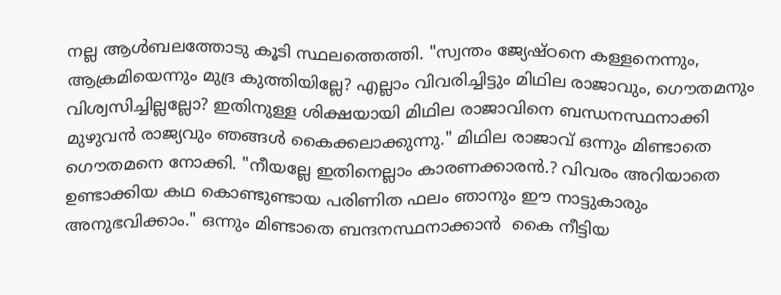നല്ല ആള്‍ബലത്തോടു കൂടി സ്ഥലത്തെത്തി. "സ്വന്തം ജ്യേഷ്ഠനെ കള്ളനെന്നും, ആക്രമിയെന്നും മുദ്ര കുത്തിയില്ലേ? എല്ലാം വിവരിച്ചിട്ടും മിഥില രാജാവും, ഗൌതമനും വിശ്വസിച്ചില്ലല്ലോ? ഇതിനുള്ള ശിക്ഷയായി മിഥില രാജാവിനെ ബന്ധനസ്ഥനാക്കി മുഴുവന്‍ രാജ്യവും ഞങ്ങള്‍ കൈക്കലാക്കുന്നു." മിഥില രാജാവ് ഒന്നും മിണ്ടാതെ ഗൌതമനെ നോക്കി. "നീയല്ലേ ഇതിനെല്ലാം കാരണക്കാരന്‍.? വിവരം അറിയാതെ ഉണ്ടാക്കിയ കഥ കൊണ്ടുണ്ടായ പരിണിത ഫലം ഞാനും ഈ നാട്ടുകാരും അനുഭവിക്കാം." ഒന്നും മിണ്ടാതെ ബന്ദനസ്ഥനാക്കാന്‍  കൈ നീട്ടിയ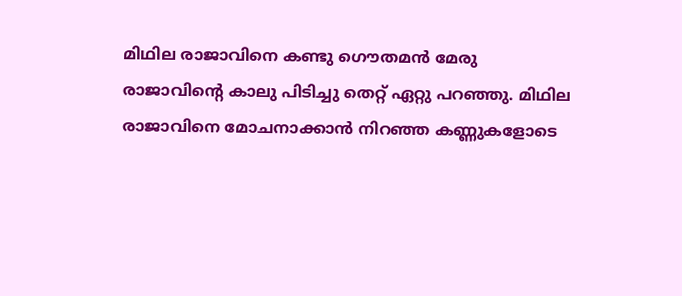മിഥില രാജാവിനെ കണ്ടു ഗൌതമന്‍ മേരു രാജാവിന്റെ കാലു പിടിച്ചു തെറ്റ് ഏറ്റു പറഞ്ഞു. മിഥില രാജാവിനെ മോചനാക്കാന്‍ നിറഞ്ഞ കണ്ണുകളോടെ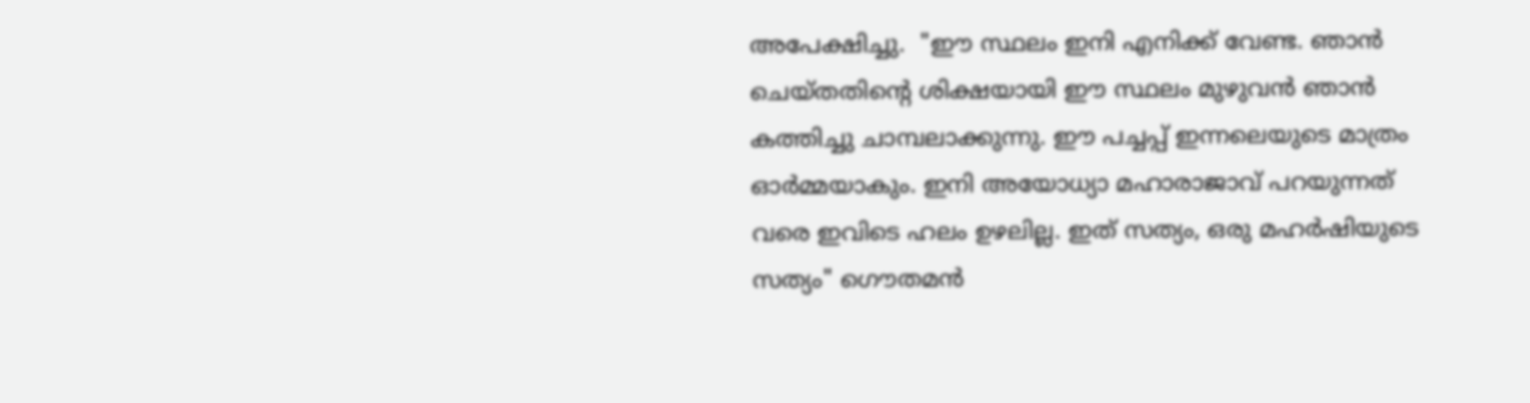അപേക്ഷിച്ചു.  "ഈ സ്ഥലം ഇനി എനിക്ക് വേണ്ട. ഞാന്‍ ചെയ്തതിന്റെ ശിക്ഷയായി ഈ സ്ഥലം മുഴുവന്‍ ഞാന്‍ കത്തിച്ചു ചാമ്പലാക്കുന്നു. ഈ പച്ചപ്പ്‌ ഇന്നലെയുടെ മാത്രം ഓര്‍മ്മയാകും. ഇനി അയോധ്യാ മഹാരാജാവ് പറയുന്നത് വരെ ഇവിടെ ഹലം ഉഴലില്ല. ഇത് സത്യം, ഒരു മഹര്‍ഷിയുടെ സത്യം" ഗൌതമന്‍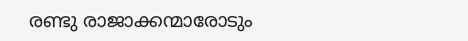രണ്ടു രാജാക്കന്മാരോടും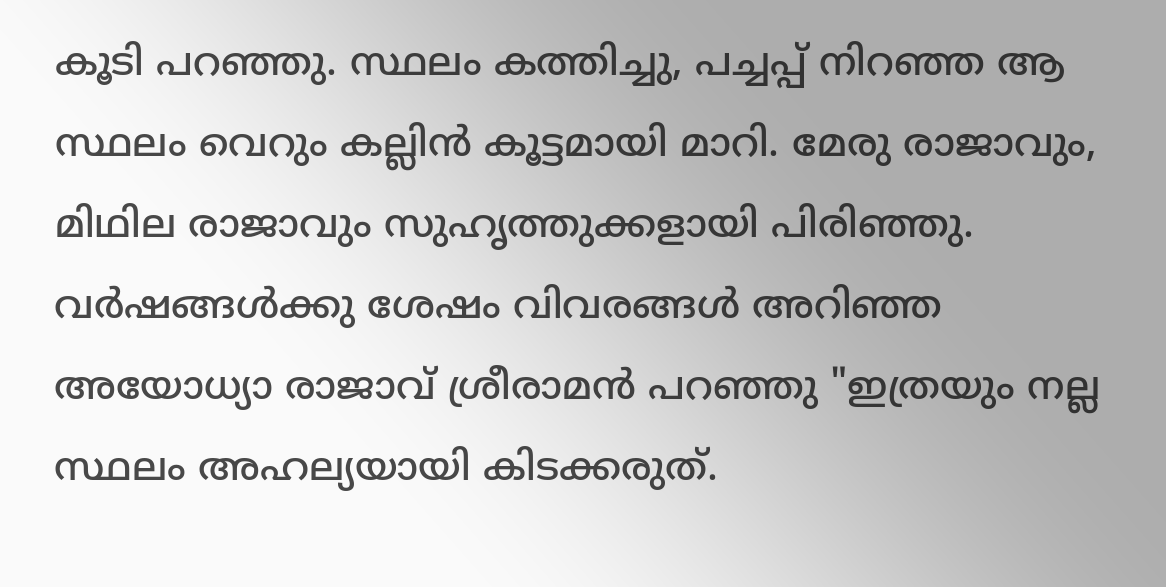കൂടി പറഞ്ഞു. സ്ഥലം കത്തിച്ചു, പച്ചപ്പ്‌ നിറഞ്ഞ ആ സ്ഥലം വെറും കല്ലിന്‍ കൂട്ടമായി മാറി. മേരു രാജാവും, മിഥില രാജാവും സുഹൃത്തുക്കളായി പിരിഞ്ഞു. വര്‍ഷങ്ങള്‍ക്കു ശേഷം വിവരങ്ങള്‍ അറിഞ്ഞ അയോധ്യാ രാജാവ് ശ്രീരാമന്‍ പറഞ്ഞു "ഇത്രയും നല്ല സ്ഥലം അഹല്യയായി കിടക്കരുത്.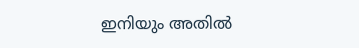ഇനിയും അതില്‍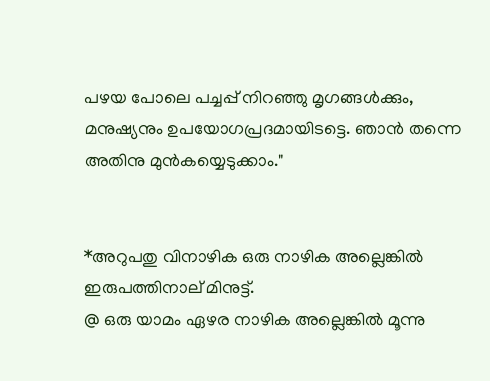പഴയ പോലെ പച്ചപ്പ്‌ നിറഞ്ഞു മൃഗങ്ങള്‍ക്കും, മനുഷ്യനും ഉപയോഗപ്രദമായിടട്ടെ. ഞാന്‍ തന്നെ അതിനു മുന്‍കയ്യെടുക്കാം."


*അറുപതു വിനാഴിക ഒരു നാഴിക അല്ലെങ്കില്‍ ഇരുപത്തിനാല് മിനുട്ട്.
@ ഒരു യാമം ഏഴര നാഴിക അല്ലെങ്കില്‍ മൂന്നു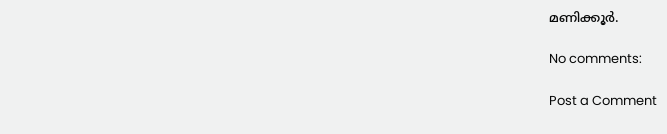മണിക്കൂര്‍.

No comments:

Post a Comment